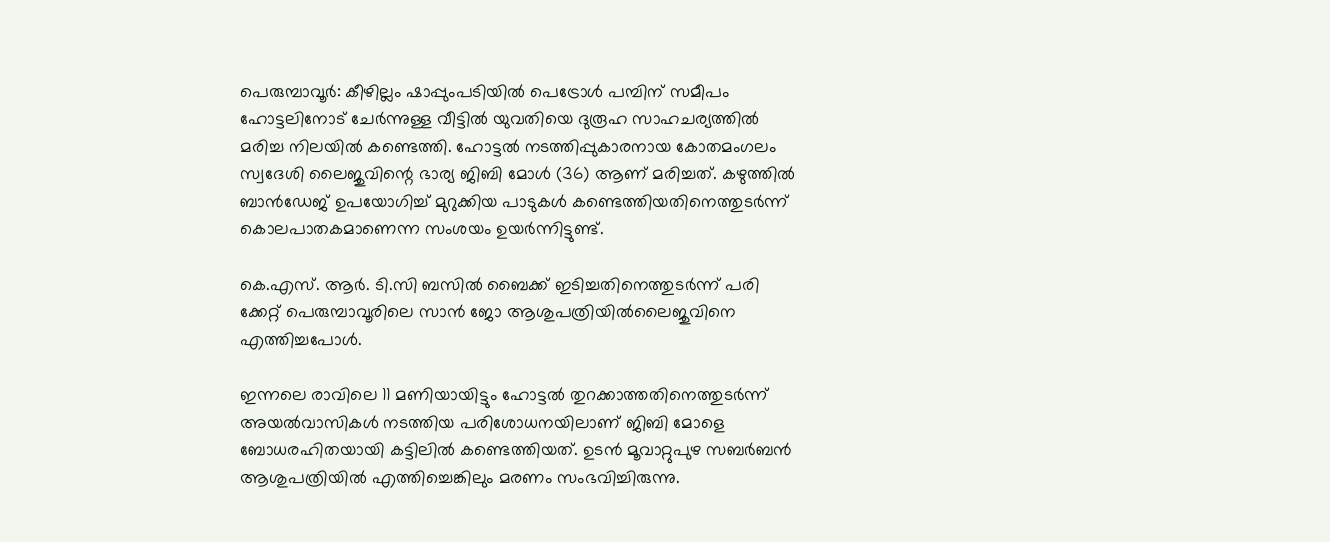പെരുമ്പാവൂർ: കീഴില്ലം ഷാപ്പുംപടിയിൽ പെട്രോൾ പമ്പിന് സമീപം ഹോട്ടലിനോട് ചേർന്നുള്ള വീട്ടിൽ യുവതിയെ ദുരൂഹ സാഹചര്യത്തിൽ മരിച്ച നിലയിൽ കണ്ടെത്തി. ഹോട്ടൽ നടത്തിപ്പുകാരനായ കോതമംഗലം സ്വദേശി ലൈജുവിന്റെ ഭാര്യ ജിബി മോൾ (36) ആണ് മരിച്ചത്. കഴുത്തിൽ ബാൻഡേജ് ഉപയോഗിച്ച് മുറുക്കിയ പാടുകൾ കണ്ടെത്തിയതിനെത്തുടർന്ന് കൊലപാതകമാണെന്ന സംശയം ഉയർന്നിട്ടുണ്ട്.

കെ.എസ്. ആർ. ടി.സി ബസിൽ ബൈക്ക് ഇടിച്ചതിനെത്തുടർന്ന് പരി ക്കേറ്റ് പെരുമ്പാവൂരിലെ സാൻ ജോ ആശുപത്രിയിൽലൈജുവിനെ എത്തിച്ചപോൾ.

ഇന്നലെ രാവിലെ 11 മണിയായിട്ടും ഹോട്ടൽ തുറക്കാത്തതിനെത്തുടർന്ന് അയൽവാസികൾ നടത്തിയ പരിശോധനയിലാണ് ജിബി മോളെ ബോധരഹിതയായി കട്ടിലിൽ കണ്ടെത്തിയത്. ഉടൻ മൂവാറ്റുപുഴ സബർബൻ ആശുപത്രിയിൽ എത്തിച്ചെങ്കിലും മരണം സംഭവിച്ചിരുന്നു.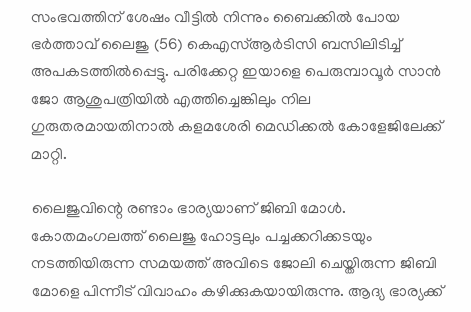സംഭവത്തിന് ശേഷം വീട്ടിൽ നിന്നും ബൈക്കിൽ പോയ ഭർത്താവ് ലൈജു (56) കെഎസ്ആർടിസി ബസിലിടിച്ച് അപകടത്തിൽപ്പെട്ടു. പരിക്കേറ്റ ഇയാളെ പെരുമ്പാവൂർ സാൻ ജോ ആശുപത്രിയിൽ എത്തിച്ചെങ്കിലും നില ഗുരുതരമായതിനാൽ കളമശേരി മെഡിക്കൽ കോളേജിലേക്ക് മാറ്റി.

ലൈജുവിന്റെ രണ്ടാം ഭാര്യയാണ് ജിബി മോൾ. കോതമംഗലത്ത് ലൈജു ഹോട്ടലും പച്ചക്കറിക്കടയും നടത്തിയിരുന്ന സമയത്ത് അവിടെ ജോലി ചെയ്തിരുന്ന ജിബി മോളെ പിന്നീട് വിവാഹം കഴിക്കുകയായിരുന്നു. ആദ്യ ഭാര്യക്ക്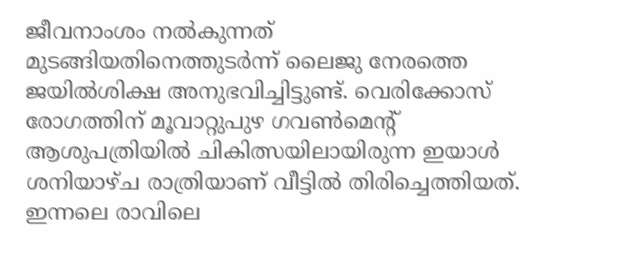ജീവനാംശം നൽകുന്നത് മുടങ്ങിയതിനെത്തുടർന്ന് ലൈജു നേരത്തെ ജയിൽശിക്ഷ അനുഭവിച്ചിട്ടുണ്ട്. വെരിക്കോസ് രോഗത്തിന് മൂവാറ്റുപുഴ ഗവൺമെന്റ് ആശുപത്രിയിൽ ചികിത്സയിലായിരുന്ന ഇയാൾ ശനിയാഴ്ച രാത്രിയാണ് വീട്ടിൽ തിരിച്ചെത്തിയത്. ഇന്നലെ രാവിലെ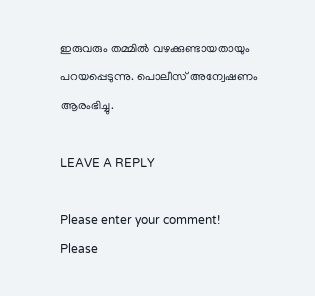ഇരുവരും തമ്മിൽ വഴക്കുണ്ടായതായും പറയപ്പെടുന്നു. പൊലീസ് അന്വേഷണം ആരംഭിച്ചു.

LEAVE A REPLY

Please enter your comment!
Please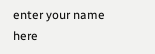enter your name here